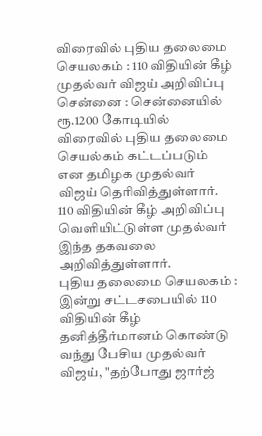விரைவில் புதிய தலைமை செயலகம் : 110 விதியின் கீழ் முதல்வர் விஜய் அறிவிப்பு
சென்னை : சென்னையில் ரூ.1200 கோடியில் விரைவில் புதிய தலைமை செயல்கம் கட்டப்படும் என தமிழக முதல்வர் விஜய் தெரிவித்துள்ளார். 110 விதியின் கீழ் அறிவிப்பு வெளியிட்டுள்ள முதல்வர் இந்த தகவலை அறிவித்துள்ளார்.
புதிய தலைமை செயலகம் :
இன்று சட்டசபையில் 110 விதியின் கீழ் தனித்தீர்மானம் கொண்டு வந்து பேசிய முதல்வர் விஜய், "தற்போது ஜார்ஜ்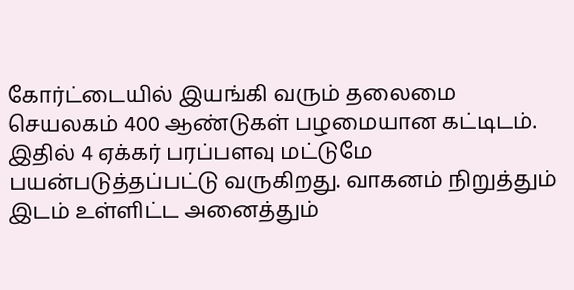கோர்ட்டையில் இயங்கி வரும் தலைமை செயலகம் 400 ஆண்டுகள் பழமையான கட்டிடம். இதில் 4 ஏக்கர் பரப்பளவு மட்டுமே பயன்படுத்தப்பட்டு வருகிறது. வாகனம் நிறுத்தும் இடம் உள்ளிட்ட அனைத்தும்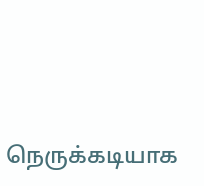நெருக்கடியாக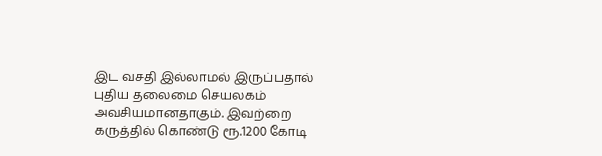இட வசதி இல்லாமல் இருப்பதால் புதிய தலைமை செயலகம் அவசியமானதாகும். இவற்றை கருத்தில் கொண்டு ரூ.1200 கோடி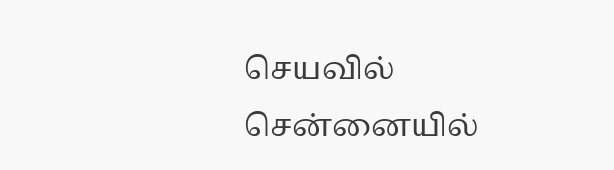செயவில் சென்னையில்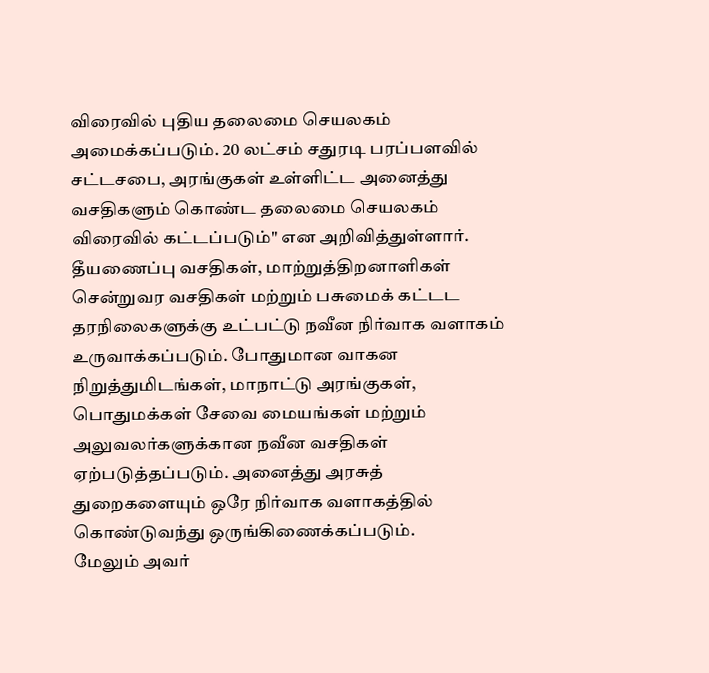விரைவில் புதிய தலைமை செயலகம் அமைக்கப்படும். 20 லட்சம் சதுரடி பரப்பளவில் சட்டசபை, அரங்குகள் உள்ளிட்ட அனைத்து வசதிகளும் கொண்ட தலைமை செயலகம் விரைவில் கட்டப்படும்" என அறிவித்துள்ளார்.
தீயணைப்பு வசதிகள், மாற்றுத்திறனாளிகள் சென்றுவர வசதிகள் மற்றும் பசுமைக் கட்டட தரநிலைகளுக்கு உட்பட்டு நவீன நிர்வாக வளாகம் உருவாக்கப்படும். போதுமான வாகன நிறுத்துமிடங்கள், மாநாட்டு அரங்குகள், பொதுமக்கள் சேவை மையங்கள் மற்றும் அலுவலர்களுக்கான நவீன வசதிகள் ஏற்படுத்தப்படும். அனைத்து அரசுத் துறைகளையும் ஒரே நிர்வாக வளாகத்தில் கொண்டுவந்து ஒருங்கிணைக்கப்படும்.
மேலும் அவர்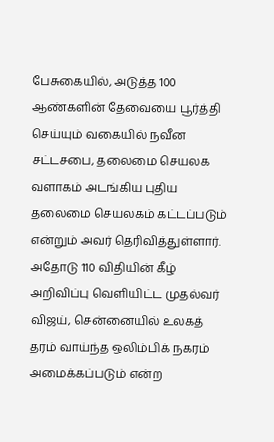பேசுகையில், அடுத்த 100 ஆண்களின் தேவையை பூர்த்தி செய்யும் வகையில் நவீன சட்டசபை, தலைமை செயலக வளாகம் அடங்கிய புதிய தலைமை செயலகம் கட்டப்படும் என்றும் அவர் தெரிவித்துள்ளார். அதோடு 110 விதியின் கீழ் அறிவிப்பு வெளியிட்ட முதல்வர் விஜய், சென்னையில் உலகத் தரம் வாய்ந்த ஒலிம்பிக் நகரம் அமைக்கப்படும் என்ற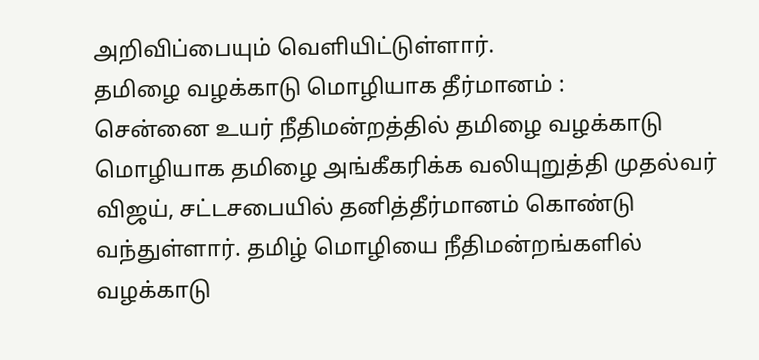அறிவிப்பையும் வெளியிட்டுள்ளார்.
தமிழை வழக்காடு மொழியாக தீர்மானம் :
சென்னை உயர் நீதிமன்றத்தில் தமிழை வழக்காடு மொழியாக தமிழை அங்கீகரிக்க வலியுறுத்தி முதல்வர் விஜய், சட்டசபையில் தனித்தீர்மானம் கொண்டு வந்துள்ளார். தமிழ் மொழியை நீதிமன்றங்களில் வழக்காடு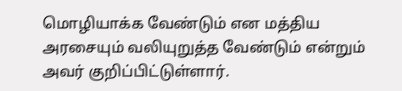மொழியாக்க வேண்டும் என மத்திய அரசையும் வலியுறுத்த வேண்டும் என்றும் அவர் குறிப்பிட்டுள்ளார்.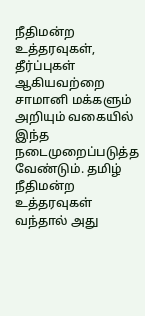நீதிமன்ற உத்தரவுகள், தீர்ப்புகள் ஆகியவற்றை சாமானி மக்களும் அறியும் வகையில் இந்த நடைமுறைப்படுத்த வேண்டும். தமிழ் நீதிமன்ற உத்தரவுகள் வந்தால் அது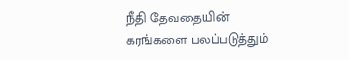நீதி தேவதையின் கரங்களை பலப்படுத்தும்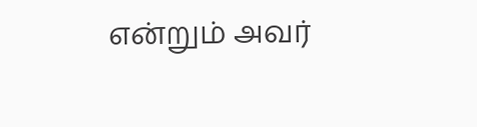என்றும் அவர்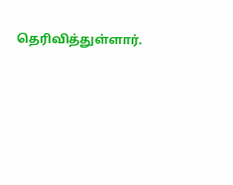தெரிவித்துள்ளார்.